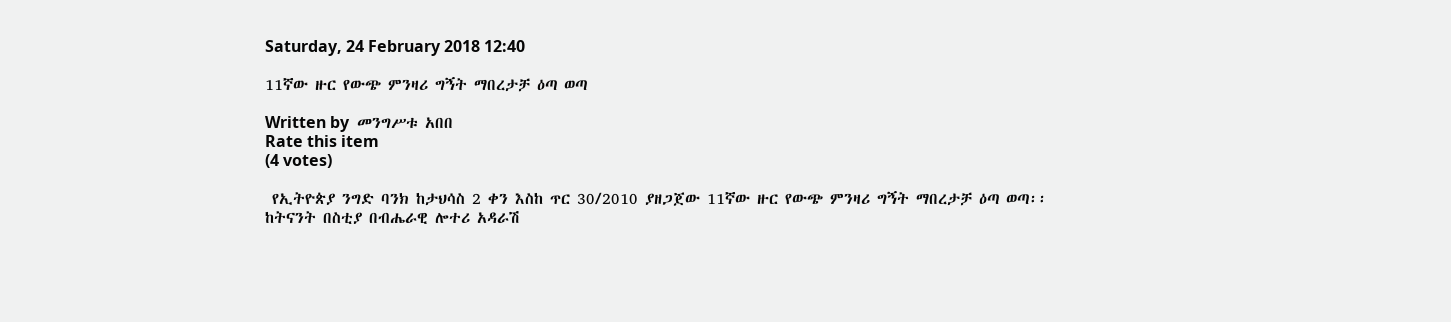Saturday, 24 February 2018 12:40

11ኛው ዙር የውጭ ምንዛሪ ግኝት ማበረታቻ ዕጣ ወጣ

Written by  መንግሥቱ አበበ
Rate this item
(4 votes)

 የኢትዮጵያ ንግድ ባንክ ከታህሳስ 2 ቀን እስከ ጥር 30/2010 ያዘጋጀው 11ኛው ዙር የውጭ ምንዛሪ ግኝት ማበረታቻ ዕጣ ወጣ፡፡
ከትናንት በስቲያ በብሔራዊ ሎተሪ አዳራሽ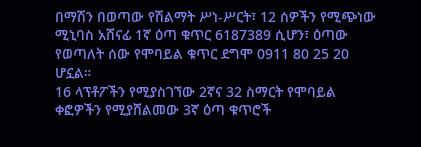በማሽን በወጣው የሽልማት ሥነ-ሥርት፣ 12 ሰዎችን የሚጭነው ሚኒባስ አሸናፊ 1ኛ ዕጣ ቁጥር 6187389 ሲሆን፣ ዕጣው የወጣለት ሰው የሞባይል ቁጥር ደግሞ 0911 80 25 20 ሆኗል።
16 ላፕቶፖችን የሚያስገኘው 2ኛና 32 ስማርት የሞባይል ቀፎዎችን የሚያሸልመው 3ኛ ዕጣ ቁጥሮች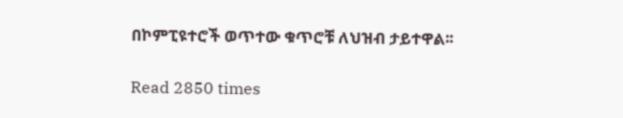በኮምፒዩተሮች ወጥተው ቁጥሮቹ ለህዝብ ታይተዋል፡፡

Read 2850 times